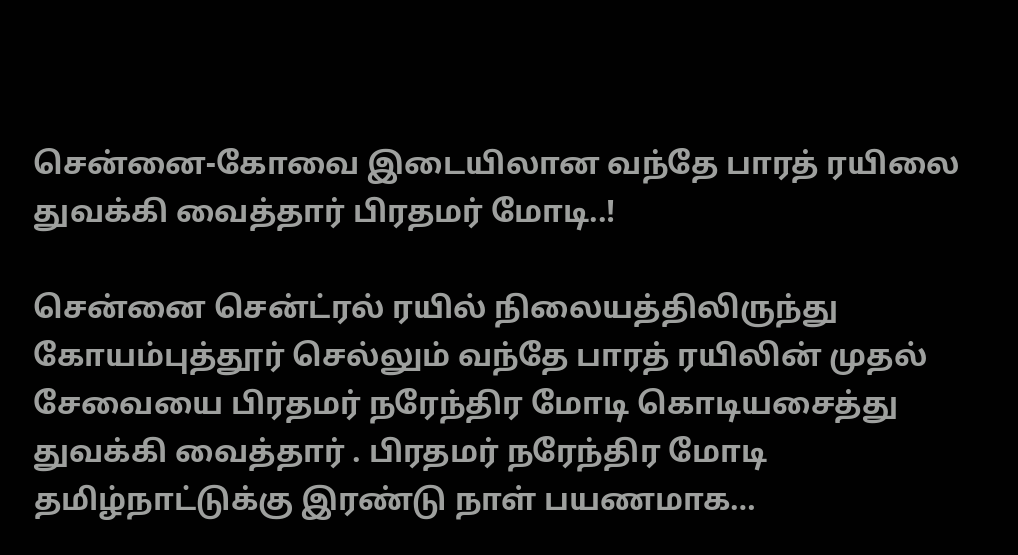சென்னை-கோவை இடையிலான வந்தே பாரத் ரயிலை துவக்கி வைத்தார் பிரதமர் மோடி..!

சென்னை சென்ட்ரல் ரயில் நிலையத்திலிருந்து கோயம்புத்தூர் செல்லும் வந்தே பாரத் ரயிலின் முதல் சேவையை பிரதமர் நரேந்திர மோடி கொடியசைத்து துவக்கி வைத்தார் . பிரதமர் நரேந்திர மோடி தமிழ்நாட்டுக்கு இரண்டு நாள் பயணமாக…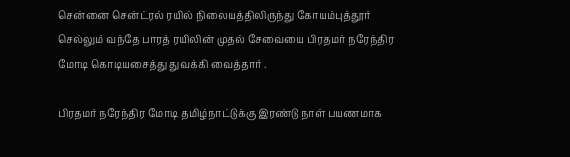சென்னை சென்ட்ரல் ரயில் நிலையத்திலிருந்து கோயம்புத்தூர் செல்லும் வந்தே பாரத் ரயிலின் முதல் சேவையை பிரதமர் நரேந்திர மோடி கொடியசைத்து துவக்கி வைத்தார் .

பிரதமர் நரேந்திர மோடி தமிழ்நாட்டுக்கு இரண்டு நாள் பயணமாக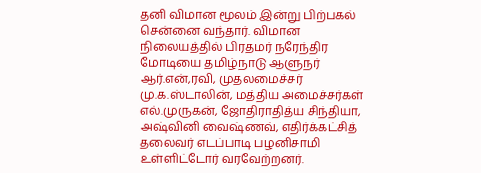தனி விமான மூலம் இன்று பிற்பகல் சென்னை வந்தார். விமான நிலையத்தில் பிரதமர் நரேந்திர மோடியை தமிழ்நாடு ஆளுநர் ஆர்.என்,ரவி, முதலமைச்சர் மு.க.ஸ்டாலின், மத்திய அமைச்சர்கள் எல்.முருகன், ஜோதிராதித்ய சிந்தியா, அஷ்வினி வைஷ்ணவ், எதிர்க்கட்சித் தலைவர் எடப்பாடி பழனிசாமி உள்ளிட்டோர் வரவேற்றனர்.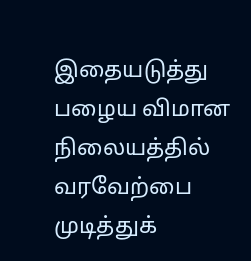இதையடுத்து  பழைய விமான நிலையத்தில் வரவேற்பை முடித்துக்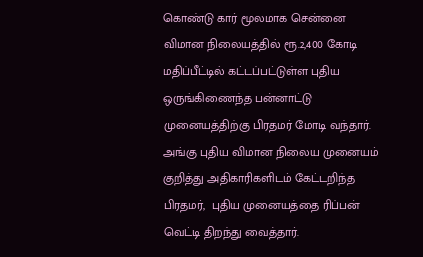கொண்டு கார் மூலமாக சென்னை விமான நிலையத்தில் ரூ.2,400 கோடி மதிப்பீட்டில் கட்டப்பட்டுள்ள புதிய ஒருங்கிணைந்த பன்னாட்டு முனையத்திற்கு பிரதமர் மோடி வந்தார். அங்கு புதிய விமான நிலைய முனையம் குறித்து அதிகாரிகளிடம் கேட்டறிந்த பிரதமர்,  புதிய முனையத்தை ரிப்பன் வெட்டி திறந்து வைத்தார்.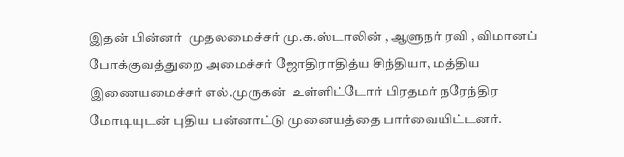இதன் பின்னர்  முதலமைச்சர் மு.க.ஸ்டாலின் , ஆளுநர் ரவி , விமானப் போக்குவத்துறை அமைச்சர் ஜோதிராதித்ய சிந்தியா, மத்திய இணையமைச்சர் எல்.முருகன்  உள்ளிட்டோர் பிரதமர் நரேந்திர மோடியுடன் புதிய பன்னாட்டு முனையத்தை பார்வையிட்டனர்.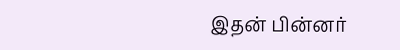இதன் பின்னர்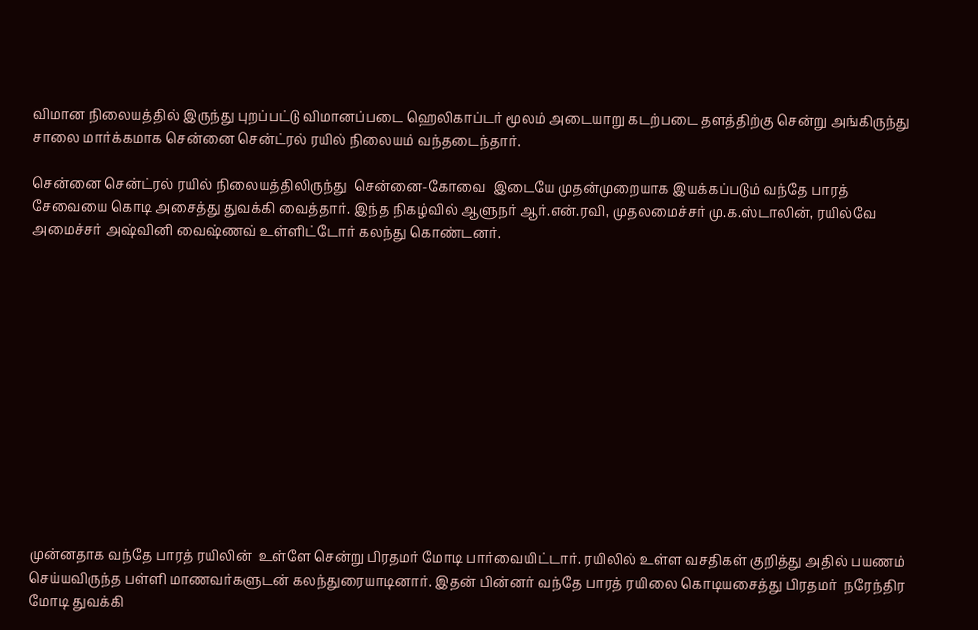விமான நிலையத்தில் இருந்து புறப்பட்டு விமானப்படை ஹெலிகாப்டர் மூலம் அடையாறு கடற்படை தளத்திற்கு சென்று அங்கிருந்து சாலை மார்க்கமாக சென்னை சென்ட்ரல் ரயில் நிலையம் வந்தடைந்தார்.

சென்னை சென்ட்ரல் ரயில் நிலையத்திலிருந்து  சென்னை-கோவை  இடையே முதன்முறையாக இயக்கப்படும் வந்தே பாரத் சேவையை கொடி அசைத்து துவக்கி வைத்தார். இந்த நிகழ்வில் ஆளுநர் ஆர்.என்.ரவி, முதலமைச்சர் மு.க.ஸ்டாலின், ரயில்வே அமைச்சர் அஷ்வினி வைஷ்ணவ் உள்ளிட்டோர் கலந்து கொண்டனர்.













முன்னதாக வந்தே பாரத் ரயிலின்  உள்ளே சென்று பிரதமர் மோடி பார்வையிட்டார். ரயிலில் உள்ள வசதிகள் குறித்து அதில் பயணம் செய்யவிருந்த பள்ளி மாணவர்களுடன் கலந்துரையாடினார். இதன் பின்னர் வந்தே பாரத் ரயிலை கொடியசைத்து பிரதமர்  நரேந்திர மோடி துவக்கி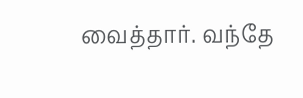வைத்தார். வந்தே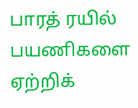பாரத் ரயில் பயணிகளை ஏற்றிக்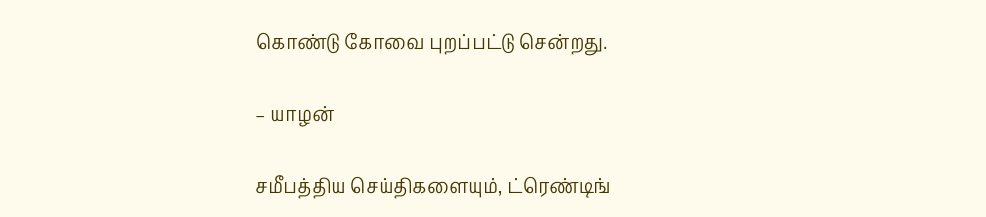கொண்டு கோவை புறப்பட்டு சென்றது.

– யாழன்

சமீபத்திய செய்திகளையும், ட்ரெண்டிங்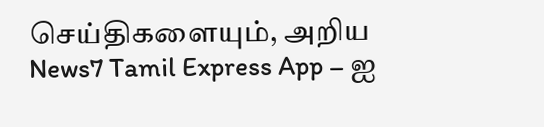செய்திகளையும், அறிய News7 Tamil Express App – ஐ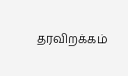தரவிறக்கம்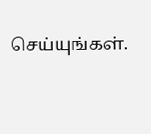செய்யுங்கள்.